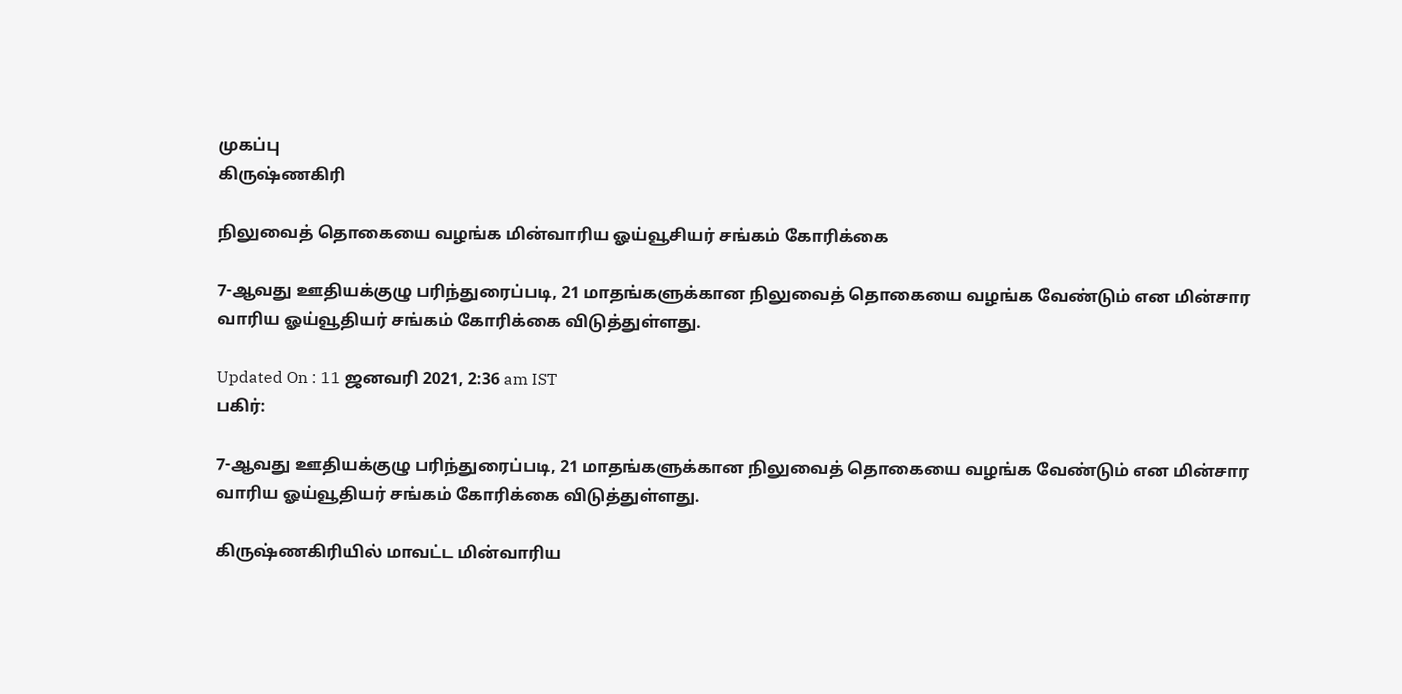முகப்பு
கிருஷ்ணகிரி

நிலுவைத் தொகையை வழங்க மின்வாரிய ஓய்வூசியர் சங்கம் கோரிக்கை

7-ஆவது ஊதியக்குழு பரிந்துரைப்படி, 21 மாதங்களுக்கான நிலுவைத் தொகையை வழங்க வேண்டும் என மின்சார வாரிய ஓய்வூதியர் சங்கம் கோரிக்கை விடுத்துள்ளது.

Updated On : 11 ஜனவரி 2021, 2:36 am IST
பகிர்:

7-ஆவது ஊதியக்குழு பரிந்துரைப்படி, 21 மாதங்களுக்கான நிலுவைத் தொகையை வழங்க வேண்டும் என மின்சார வாரிய ஓய்வூதியர் சங்கம் கோரிக்கை விடுத்துள்ளது.

கிருஷ்ணகிரியில் மாவட்ட மின்வாரிய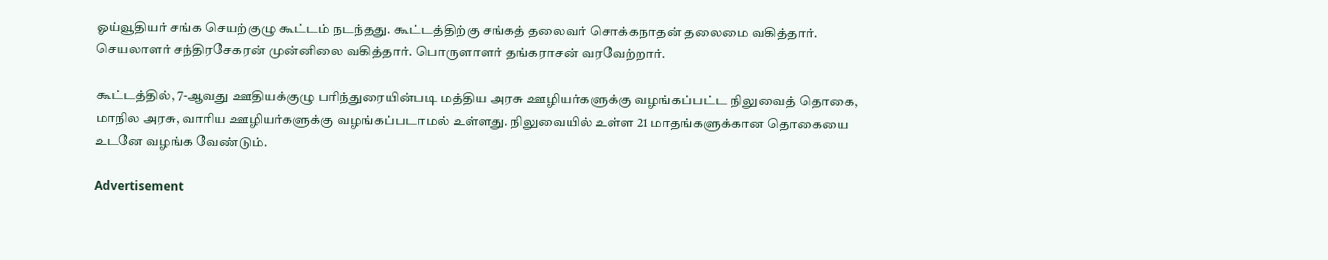ஓய்வூதியர் சங்க செயற்குழு கூட்டம் நடந்தது. கூட்டத்திற்கு சங்கத் தலைவர் சொக்கநாதன் தலைமை வகித்தார். செயலாளர் சந்திரசேகரன் முன்னிலை வகித்தார். பொருளாளர் தங்கராசன் வரவேற்றார்.

கூட்டத்தில், 7-ஆவது ஊதியக்குழு பரிந்துரையின்படி மத்திய அரசு ஊழியர்களுக்கு வழங்கப்பட்ட நிலுவைத் தொகை, மாநில அரசு, வாரிய ஊழியர்களுக்கு வழங்கப்படாமல் உள்ளது. நிலுவையில் உள்ள 21 மாதங்களுக்கான தொகையை உடனே வழங்க வேண்டும்.

Advertisement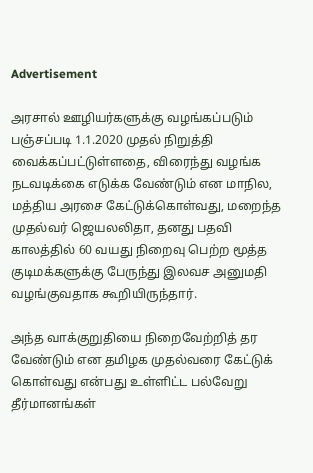Advertisement

அரசால் ஊழியர்களுக்கு வழங்கப்படும் பஞ்சப்படி 1.1.2020 முதல் நிறுத்தி வைக்கப்பட்டுள்ளதை, விரைந்து வழங்க நடவடிக்கை எடுக்க வேண்டும் என மாநில, மத்திய அரசை கேட்டுக்கொள்வது, மறைந்த முதல்வர் ஜெயலலிதா, தனது பதவி காலத்தில் 60 வயது நிறைவு பெற்ற மூத்த குடிமக்களுக்கு பேருந்து இலவச அனுமதி வழங்குவதாக கூறியிருந்தார்.

அந்த வாக்குறுதியை நிறைவேற்றித் தர வேண்டும் என தமிழக முதல்வரை கேட்டுக் கொள்வது என்பது உள்ளிட்ட பல்வேறு தீர்மானங்கள்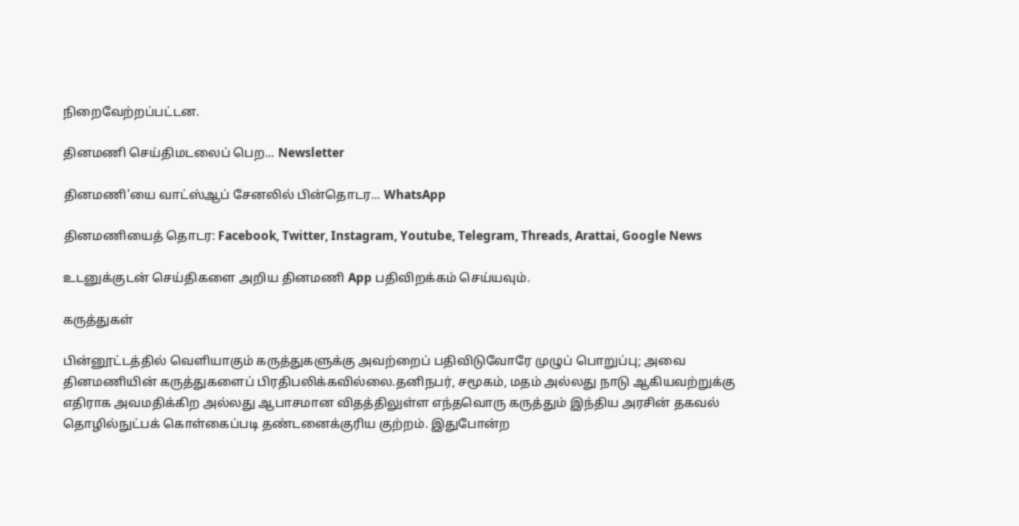நிறைவேற்றப்பட்டன.

தினமணி செய்திமடலைப் பெற... Newsletter

தினமணி'யை வாட்ஸ்ஆப் சேனலில் பின்தொடர... WhatsApp

தினமணியைத் தொடர: Facebook, Twitter, Instagram, Youtube, Telegram, Threads, Arattai, Google News

உடனுக்குடன் செய்திகளை அறிய தினமணி App பதிவிறக்கம் செய்யவும்.

கருத்துகள்

பின்னூட்டத்தில் வெளியாகும் கருத்துகளுக்கு அவற்றைப் பதிவிடுவோரே முழுப் பொறுப்பு; அவை தினமணியின் கருத்துகளைப் பிரதிபலிக்கவில்லை.தனிநபர், சமூகம், மதம் அல்லது நாடு ஆகியவற்றுக்கு எதிராக அவமதிக்கிற அல்லது ஆபாசமான விதத்திலுள்ள எந்தவொரு கருத்தும் இந்திய அரசின் தகவல் தொழில்நுட்பக் கொள்கைப்படி தண்டனைக்குரிய குற்றம். இதுபோன்ற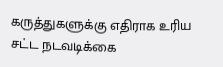கருத்துகளுக்கு எதிராக உரிய சட்ட நடவடிக்கை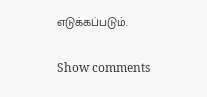எடுக்கப்படும்.

Show comments